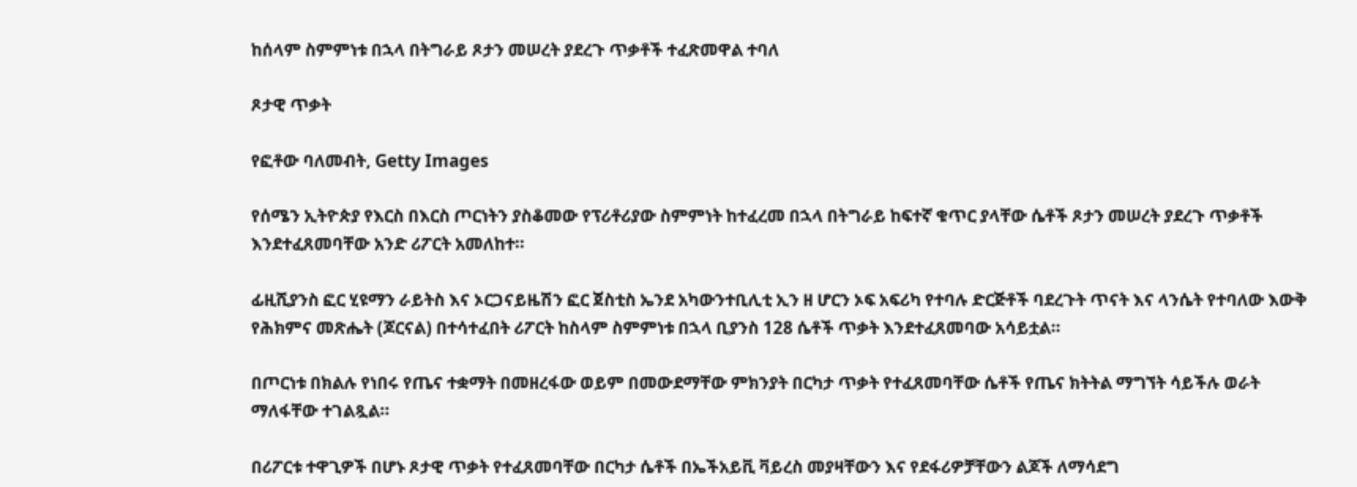ከሰላም ስምምነቱ በኋላ በትግራይ ጾታን መሠረት ያደረጉ ጥቃቶች ተፈጽመዋል ተባለ

ጾታዊ ጥቃት

የፎቶው ባለመብት, Getty Images

የሰሜን ኢትዮጵያ የእርስ በእርስ ጦርነትን ያስቆመው የፕሪቶሪያው ስምምነት ከተፈረመ በኋላ በትግራይ ከፍተኛ ቁጥር ያላቸው ሴቶች ጾታን መሠረት ያደረጉ ጥቃቶች እንደተፈጸመባቸው አንድ ሪፖርት አመለከተ።

ፊዚሺያንስ ፎር ሂዩማን ራይትስ እና ኦርጋናይዜሽን ፎር ጀስቲስ ኤንደ አካውንተቢሊቲ ኢን ዘ ሆርን ኦፍ አፍሪካ የተባሉ ድርጅቶች ባደረጉት ጥናት እና ላንሴት የተባለው እውቅ የሕክምና መጽሔት (ጆርናል) በተሳተፈበት ሪፖርት ከስላም ስምምነቱ በኋላ ቢያንስ 128 ሴቶች ጥቃት እንደተፈጸመባው አሳይቷል።

በጦርነቱ በክልሉ የነበሩ የጤና ተቋማት በመዘረፋው ወይም በመውደማቸው ምክንያት በርካታ ጥቃት የተፈጸመባቸው ሴቶች የጤና ክትትል ማግኘት ሳይችሉ ወራት ማለፋቸው ተገልጿል።

በሪፖርቱ ተዋጊዎች በሆኑ ጾታዊ ጥቃት የተፈጸመባቸው በርካታ ሴቶች በኤችአይቪ ቫይረስ መያዛቸውን እና የደፋሪዎቻቸውን ልጆች ለማሳደግ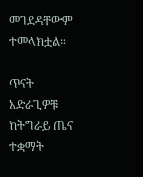መገደዳቸውም ተመላክቷል።

ጥናት አድራጊዎቹ ከትግራይ ጤና ተቋማት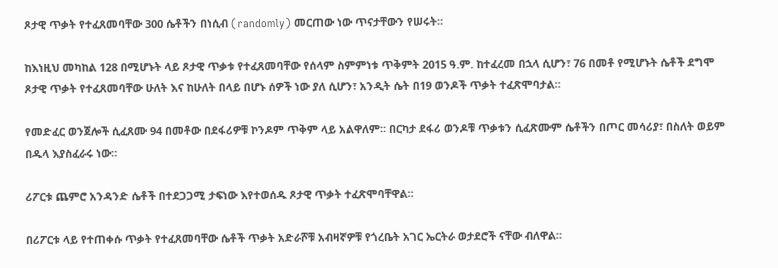ጾታዊ ጥቃት የተፈጸመባቸው 300 ሴቶችን በነሲብ (randomly) መርጠው ነው ጥናታቸውን የሠሩት።

ከእነዚህ መካከል 128 በሚሆኑት ላይ ጾታዊ ጥቃቱ የተፈጸመባቸው የሰላም ስምምነቱ ጥቅምት 2015 ዓ.ም. ከተፈረመ በኋላ ሲሆን፣ 76 በመቶ የሚሆኑት ሴቶች ደግሞ ጾታዊ ጥቃት የተፈጸመባቸው ሁለት እና ከሁለት በላይ በሆኑ ሰዎች ነው ያለ ሲሆን፣ አንዲት ሴት በ19 ወንዶች ጥቃት ተፈጽሞባታል።

የመድፈር ወንጀሎች ሲፈጸሙ 94 በመቶው በደፋሪዎቹ ኮንዶም ጥቅም ላይ አልዋለም። በርካታ ደፋሪ ወንዶቹ ጥቃቱን ሲፈጽሙም ሴቶችን በጦር መሳሪያ፣ በስለት ወይም በዱላ እያስፈራሩ ነው።

ሪፖርቱ ጨምሮ አንዳንድ ሴቶች በተደጋጋሚ ታፍነው እየተወሰዱ ጾታዊ ጥቃት ተፈጽሞባቸዋል።

በሪፖርቱ ላይ የተጠቀሱ ጥቃት የተፈጸመባቸው ሴቶች ጥቃት አድራሾቹ አብዛኛዎቹ የጎረቤት አገር ኤርትራ ወታደሮች ናቸው ብለዋል።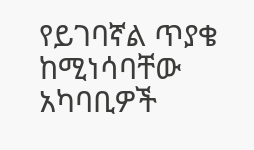የይገባኛል ጥያቄ ከሚነሳባቸው አካባቢዎች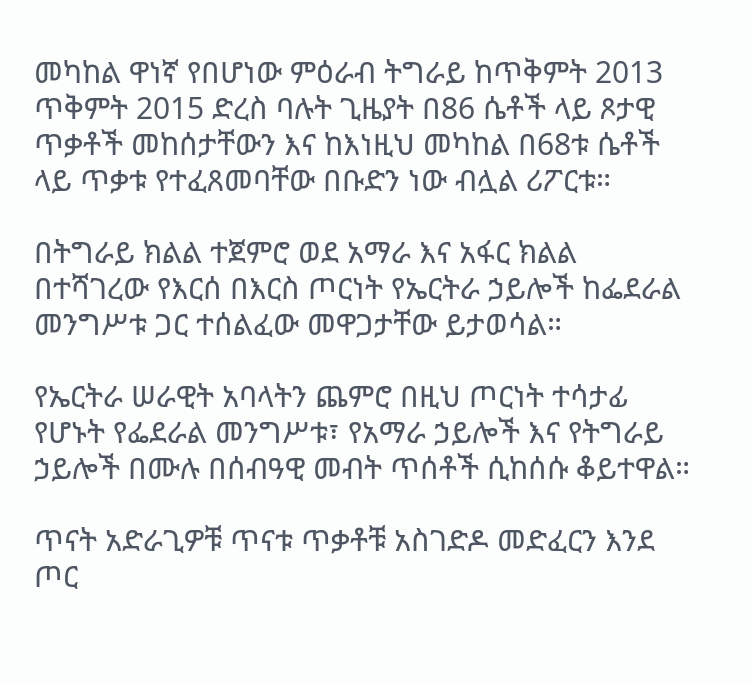መካከል ዋነኛ የበሆነው ምዕራብ ትግራይ ከጥቅምት 2013 ጥቅምት 2015 ድረስ ባሉት ጊዜያት በ86 ሴቶች ላይ ጾታዊ ጥቃቶች መከሰታቸውን እና ከእነዚህ መካከል በ68ቱ ሴቶች ላይ ጥቃቱ የተፈጸመባቸው በቡድን ነው ብሏል ሪፖርቱ።

በትግራይ ክልል ተጀምሮ ወደ አማራ እና አፋር ክልል በተሻገረው የእርሰ በእርስ ጦርነት የኤርትራ ኃይሎች ከፌደራል መንግሥቱ ጋር ተሰልፈው መዋጋታቸው ይታወሳል።

የኤርትራ ሠራዊት አባላትን ጨምሮ በዚህ ጦርነት ተሳታፊ የሆኑት የፌደራል መንግሥቱ፣ የአማራ ኃይሎች እና የትግራይ ኃይሎች በሙሉ በሰብዓዊ መብት ጥሰቶች ሲከሰሱ ቆይተዋል።

ጥናት አድራጊዎቹ ጥናቱ ጥቃቶቹ አስገድዶ መድፈርን እንደ ጦር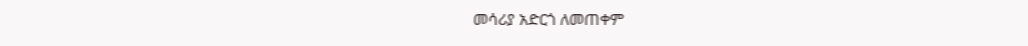መሳሪያ አድርጎ ለመጠቀም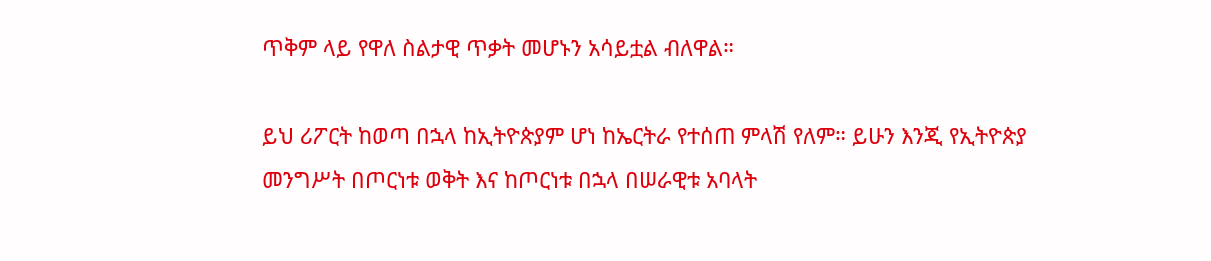ጥቅም ላይ የዋለ ስልታዊ ጥቃት መሆኑን አሳይቷል ብለዋል።

ይህ ሪፖርት ከወጣ በኋላ ከኢትዮጵያም ሆነ ከኤርትራ የተሰጠ ምላሽ የለም። ይሁን እንጂ የኢትዮጵያ መንግሥት በጦርነቱ ወቅት እና ከጦርነቱ በኋላ በሠራዊቱ አባላት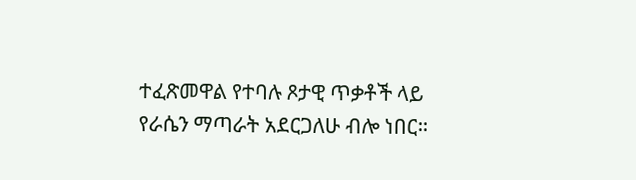ተፈጽመዋል የተባሉ ጾታዊ ጥቃቶች ላይ የራሴን ማጣራት አደርጋለሁ ብሎ ነበር።